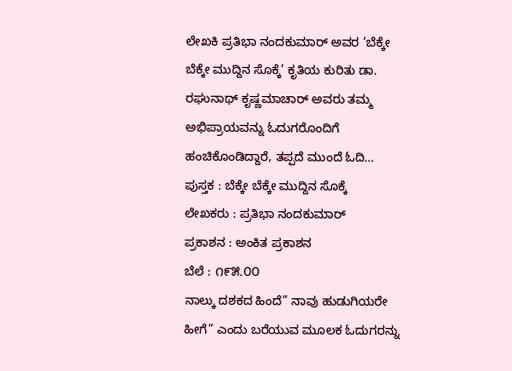ಲೇಖಕಿ ಪ್ರತಿಭಾ ನಂದಕುಮಾರ್ ಅವರ ‘ಬೆಕ್ಕೇ ಬೆಕ್ಕೇ ಮುದ್ದಿನ ಸೊಕ್ಕೆ’ ಕೃತಿಯ ಕುರಿತು ಡಾ. ರಘುನಾಥ್ ಕೃಷ್ಣಮಾಚಾರ್ ಅವರು ತಮ್ಮ ಅಭಿಪ್ರಾಯವನ್ನು ಓದುಗರೊಂದಿಗೆ ಹಂಚಿಕೊಂಡಿದ್ದಾರೆ, ತಪ್ಪದೆ ಮುಂದೆ ಓದಿ…
ಪುಸ್ತಕ : ಬೆಕ್ಕೇ ಬೆಕ್ಕೇ ಮುದ್ದಿನ ಸೊಕ್ಕೆ
ಲೇಖಕರು : ಪ್ರತಿಭಾ ನಂದಕುಮಾರ್
ಪ್ರಕಾಶನ : ಅಂಕಿತ ಪ್ರಕಾಶನ
ಬೆಲೆ : ೧೯೫.೦೦
ನಾಲ್ಕು ದಶಕದ ಹಿಂದೆ” ನಾವು ಹುಡುಗಿಯರೇ ಹೀಗೆ” ಎಂದು ಬರೆಯುವ ಮೂಲಕ ಓದುಗರನ್ನು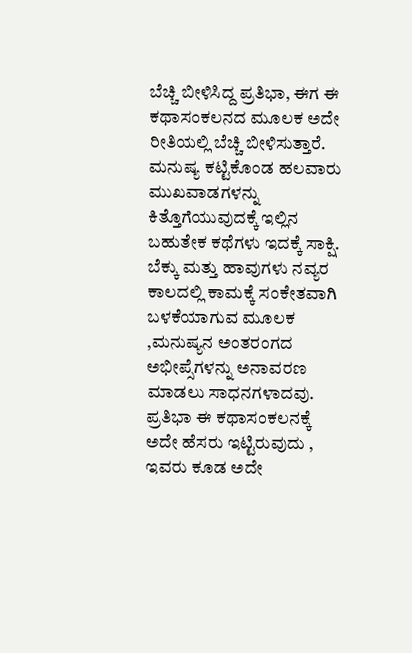ಬೆಚ್ಚಿ ಬೀಳಿಸಿದ್ದ ಪ್ರತಿಭಾ, ಈಗ ಈ ಕಥಾಸಂಕಲನದ ಮೂಲಕ ಅದೇ ರೀತಿಯಲ್ಲಿ ಬೆಚ್ಚಿ ಬೀಳಿಸುತ್ತಾರೆ. ಮನುಷ್ಯ ಕಟ್ಟಿಕೊಂಡ ಹಲವಾರು ಮುಖವಾಡಗಳನ್ನು ಕಿತ್ತೊಗೆಯುವುದಕ್ಕೆ ಇಲ್ಲಿನ ಬಹುತೇಕ ಕಥೆಗಳು ಇದಕ್ಕೆ ಸಾಕ್ಷಿ. ಬೆಕ್ಕು ಮತ್ತು ಹಾವುಗಳು ನವ್ಯರ ಕಾಲದಲ್ಲಿ ಕಾಮಕ್ಕೆ ಸಂಕೇತವಾಗಿ ಬಳಕೆಯಾಗುವ ಮೂಲಕ ,ಮನುಷ್ಯನ ಅಂತರಂಗದ ಅಭೀಪ್ಸೆಗಳನ್ನು ಅನಾವರಣ ಮಾಡಲು ಸಾಧನಗಳಾದವು. ಪ್ರತಿಭಾ ಈ ಕಥಾಸಂಕಲನಕ್ಕೆ ಅದೇ ಹೆಸರು ಇಟ್ಟಿರುವುದು , ಇವರು ಕೂಡ ಅದೇ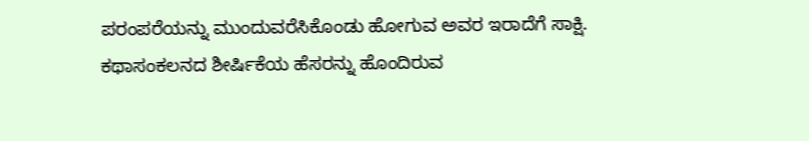ಪರಂಪರೆಯನ್ನು ಮುಂದುವರೆಸಿಕೊಂಡು ಹೋಗುವ ಅವರ ಇರಾದೆಗೆ ಸಾಕ್ಷಿ. ಕಥಾಸಂಕಲನದ ಶೀರ್ಷಿಕೆಯ ಹೆಸರನ್ನು ಹೊಂದಿರುವ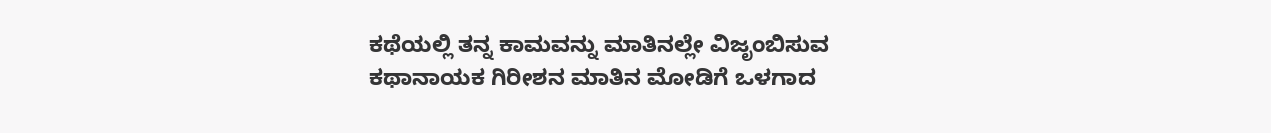ಕಥೆಯಲ್ಲಿ ತನ್ನ ಕಾಮವನ್ನು ಮಾತಿನಲ್ಲೇ ವಿಜೃಂಬಿಸುವ ಕಥಾನಾಯಕ ಗಿರೀಶನ ಮಾತಿನ ಮೋಡಿಗೆ ಒಳಗಾದ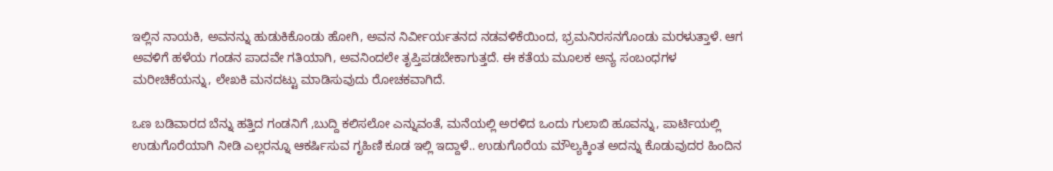ಇಲ್ಲಿನ ನಾಯಕಿ, ಅವನನ್ನು ಹುಡುಕಿಕೊಂಡು ಹೋಗಿ, ಅವನ ನಿರ್ವೀರ್ಯತನದ ನಡವಳಿಕೆಯಿಂದ, ಭ್ರಮನಿರಸನಗೊಂಡು ಮರಳುತ್ತಾಳೆ. ಆಗ ಅವಳಿಗೆ ಹಳೆಯ ಗಂಡನ ಪಾದವೇ ಗತಿಯಾಗಿ, ಅವನಿಂದಲೇ ತೃಪ್ತಿಪಡಬೇಕಾಗುತ್ತದೆ. ಈ ಕತೆಯ ಮೂಲಕ ಅನ್ಯ ಸಂಬಂಧಗಳ ಮರೀಚಿಕೆಯನ್ನು, ಲೇಖಕಿ ಮನದಟ್ಟು ಮಾಡಿಸುವುದು ರೋಚಕವಾಗಿದೆ.

ಒಣ ಬಡಿವಾರದ ಬೆನ್ನು ಹತ್ತಿದ ಗಂಡನಿಗೆ ,ಬುದ್ದಿ ಕಲಿಸಲೋ ಎನ್ನುವಂತೆ, ಮನೆಯಲ್ಲಿ ಅರಳಿದ ಒಂದು ಗುಲಾಬಿ ಹೂವನ್ನು, ಪಾರ್ಟಿಯಲ್ಲಿ ಉಡುಗೊರೆಯಾಗಿ ನೀಡಿ ಎಲ್ಲರನ್ನೂ ಆಕರ್ಷಿಸುವ ಗೃಹಿಣಿ ಕೂಡ ಇಲ್ಲಿ ಇದ್ದಾಳೆ.. ಉಡುಗೊರೆಯ ಮೌಲ್ಯಕ್ಕಿಂತ ಅದನ್ನು ಕೊಡುವುದರ ಹಿಂದಿನ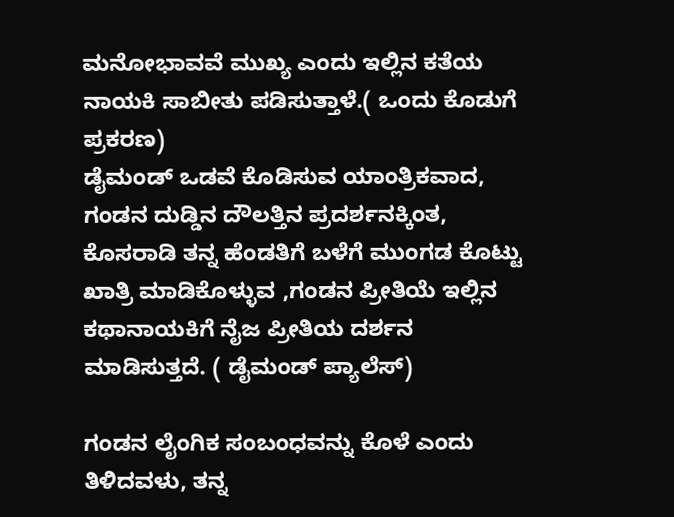ಮನೋಭಾವವೆ ಮುಖ್ಯ ಎಂದು ಇಲ್ಲಿನ ಕತೆಯ ನಾಯಕಿ ಸಾಬೀತು ಪಡಿಸುತ್ತಾಳೆ.( ಒಂದು ಕೊಡುಗೆ ಪ್ರಕರಣ)
ಡೈಮಂಡ್ ಒಡವೆ ಕೊಡಿಸುವ ಯಾಂತ್ರಿಕವಾದ, ಗಂಡನ ದುಡ್ಡಿನ ದೌಲತ್ತಿನ ಪ್ರದರ್ಶನಕ್ಕಿಂತ, ಕೊಸರಾಡಿ ತನ್ನ ಹೆಂಡತಿಗೆ ಬಳೆಗೆ ಮುಂಗಡ ಕೊಟ್ಟು ಖಾತ್ರಿ ಮಾಡಿಕೊಳ್ಳುವ ,ಗಂಡನ ಪ್ರೀತಿಯೆ ಇಲ್ಲಿನ ಕಥಾನಾಯಕಿಗೆ ನೈಜ ಪ್ರೀತಿಯ ದರ್ಶನ ಮಾಡಿಸುತ್ತದೆ. ( ಡೈಮಂಡ್ ಪ್ಯಾಲೆಸ್)

ಗಂಡನ ಲೈಂಗಿಕ ಸಂಬಂಧವನ್ನು ಕೊಳೆ ಎಂದು ತಿಳಿದವಳು, ತನ್ನ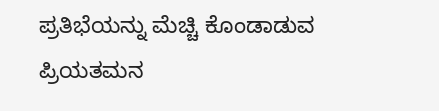ಪ್ರತಿಭೆಯನ್ನು ಮೆಚ್ಚಿ ಕೊಂಡಾಡುವ ಪ್ರಿಯತಮನ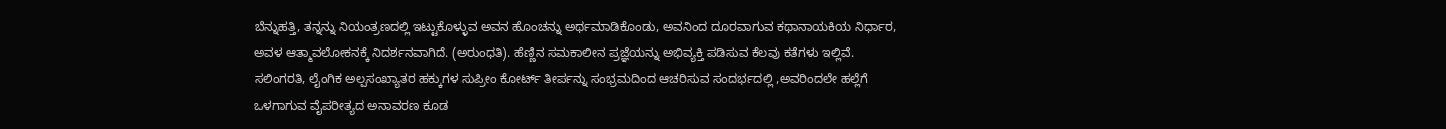ಬೆನ್ನುಹತ್ತಿ, ತನ್ನನ್ನು ನಿಯಂತ್ರಣದಲ್ಲಿ ಇಟ್ಟುಕೊಳ್ಳುವ ಅವನ ಹೊಂಚನ್ನು ಅರ್ಥಮಾಡಿಕೊಂಡು, ಅವನಿಂದ ದೂರವಾಗುವ ಕಥಾನಾಯಕಿಯ ನಿರ್ಧಾರ, ಅವಳ ಆತ್ಮಾವಲೋಕನಕ್ಕೆ ನಿದರ್ಶನವಾಗಿದೆ. (ಅರುಂಧತಿ). ಹೆಣ್ಣಿನ ಸಮಕಾಲೀನ ಪ್ರಜ್ಞೆಯನ್ನು ಅಭಿವ್ಯಕ್ತಿ ಪಡಿಸುವ ಕೆಲವು ಕತೆಗಳು ಇಲ್ಲಿವೆ. ಸಲಿಂಗರತಿ, ಲೈಂಗಿಕ ಅಲ್ಪಸಂಖ್ಯಾತರ ಹಕ್ಕುಗಳ ಸುಪ್ರೀಂ ಕೋರ್ಟ್ ತೀರ್ಪನ್ನು ಸಂಭ್ರಮದಿಂದ ಆಚರಿಸುವ ಸಂದರ್ಭದಲ್ಲಿ ,ಅವರಿಂದಲೇ ಹಲ್ಲೆಗೆ ಒಳಗಾಗುವ ವೈಪರೀತ್ಯದ ಅನಾವರಣ ಕೂಡ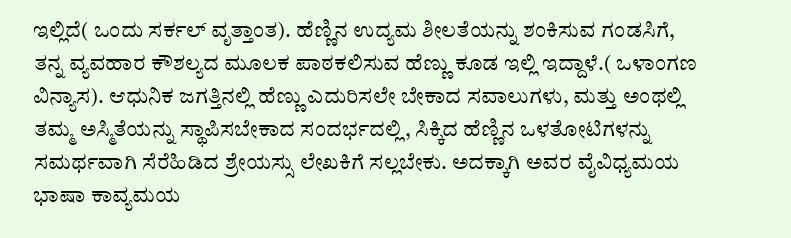ಇಲ್ಲಿದೆ( ಒಂದು ಸರ್ಕಲ್ ವೃತ್ತಾಂತ). ಹೆಣ್ಣಿನ ಉದ್ಯಮ ಶೀಲತೆಯನ್ನು ಶಂಕಿಸುವ ಗಂಡಸಿಗೆ, ತನ್ನ ವ್ಯವಹಾರ ಕೌಶಲ್ಯದ ಮೂಲಕ ಪಾಠಕಲಿಸುವ ಹೆಣ್ಣು ಕೂಡ ಇಲ್ಲಿ ಇದ್ದಾಳೆ.( ಒಳಾಂಗಣ ವಿನ್ಯಾಸ). ಆಧುನಿಕ ಜಗತ್ತಿನಲ್ಲಿ ಹೆಣ್ಣು ಎದುರಿಸಲೇ ಬೇಕಾದ ಸವಾಲುಗಳು, ಮತ್ತು ಅಂಥಲ್ಲಿ ತಮ್ಮ ಅಸ್ಮಿತೆಯನ್ನು ಸ್ಥಾಪಿಸಬೇಕಾದ ಸಂದರ್ಭದಲ್ಲಿ, ಸಿಕ್ಕಿದ ಹೆಣ್ಣಿನ ಒಳತೋಟಿಗಳನ್ನು ಸಮರ್ಥವಾಗಿ ಸೆರೆಹಿಡಿದ ಶ್ರೇಯಸ್ಸು ಲೇಖಕಿಗೆ ಸಲ್ಲಬೇಕು. ಅದಕ್ಕಾಗಿ ಅವರ ವೈವಿಧ್ಯಮಯ ಭಾಷಾ ಕಾವ್ಯಮಯ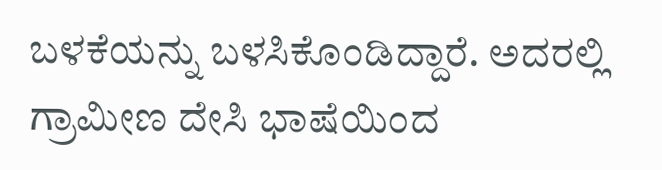ಬಳಕೆಯನ್ನು ಬಳಸಿಕೊಂಡಿದ್ದಾರೆ. ಅದರಲ್ಲಿ ಗ್ರಾಮೀಣ ದೇಸಿ ಭಾಷೆಯಿಂದ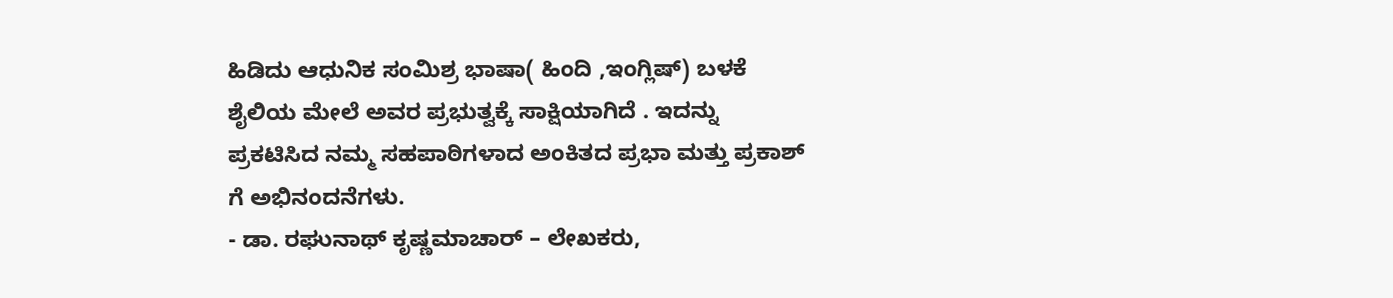ಹಿಡಿದು ಆಧುನಿಕ ಸಂಮಿಶ್ರ ಭಾಷಾ( ಹಿಂದಿ ,ಇಂಗ್ಲಿಷ್) ಬಳಕೆ ಶೈಲಿಯ ಮೇಲೆ ಅವರ ಪ್ರಭುತ್ವಕ್ಕೆ ಸಾಕ್ಷಿಯಾಗಿದೆ . ಇದನ್ನು ಪ್ರಕಟಿಸಿದ ನಮ್ಮ ಸಹಪಾಠಿಗಳಾದ ಅಂಕಿತದ ಪ್ರಭಾ ಮತ್ತು ಪ್ರಕಾಶ್ ಗೆ ಅಭಿನಂದನೆಗಳು.
- ಡಾ. ರಘುನಾಥ್ ಕೃಷ್ಣಮಾಚಾರ್ – ಲೇಖಕರು,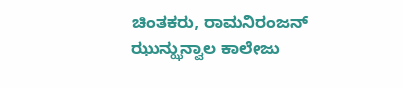ಚಿಂತಕರು, ರಾಮನಿರಂಜನ್ ಝುನ್ಝುನ್ವಾಲ ಕಾಲೇಜು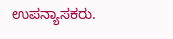ಉಪನ್ಯಾಸಕರು.